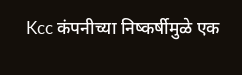Kcc कंपनीच्या निष्कर्षीमुळे एक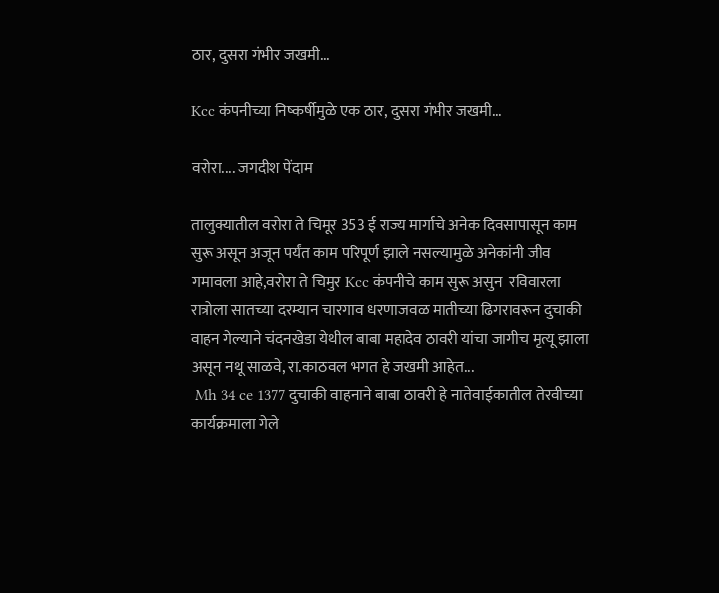ठार, दुसरा गंभीर जखमी...

Kcc कंपनीच्या निष्कर्षीमुळे एक ठार, दुसरा गंभीर जखमी...

वरोरा.... जगदीश पेंदाम

तालुक्यातील वरोरा ते चिमूर 353 ई राज्य मार्गाचे अनेक दिवसापासून काम सुरू असून अजून पर्यंत काम परिपूर्ण झाले नसल्यामुळे अनेकांनी जीव गमावला आहे,वरोरा ते चिमुर Kcc कंपनीचे काम सुरू असुन  रविवारला रात्रोला सातच्या दरम्यान चारगाव धरणाजवळ मातीच्या ढिगरावरून दुचाकी वाहन गेल्याने चंदनखेडा येथील बाबा महादेव ठावरी यांचा जागीच मृत्यू झाला असून नथू साळवे, रा.काठवल भगत हे जखमी आहेत...
 Mh 34 ce 1377 दुचाकी वाहनाने बाबा ठावरी हे नातेवाईकातील तेरवीच्या कार्यक्रमाला गेले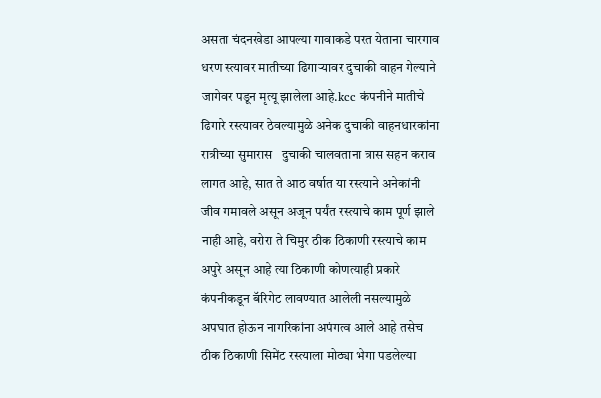असता चंदनखेडा आपल्या गावाकडे परत येताना चारगाव धरण स्त्यावर मातीच्या ढिगार्‍यावर दुचाकी वाहन गेल्याने जागेवर पडून मृत्यू झालेला आहे.kcc कंपनीने मातीचे ढिगारे रस्त्यावर ठेवल्यामुळे अनेक दुचाकी वाहनधारकांना रात्रीच्या सुमारास   दुचाकी चालवताना त्रास सहन कराव लागत आहे, सात ते आठ वर्षात या रस्त्याने अनेकांनी जीव गमावले असून अजून पर्यंत रस्त्याचे काम पूर्ण झाले नाही आहे, वरोरा ते चिमुर ठीक ठिकाणी रस्त्याचे काम अपुरे असून आहे त्या ठिकाणी कोणत्याही प्रकारे कंपनीकडून बॅरिगेट लावण्यात आलेली नसल्यामुळे अपघात होऊन नागरिकांना अपंगत्व आले आहे तसेच ठीक ठिकाणी सिमेंट रस्त्याला मोठ्या भेगा पडलेल्या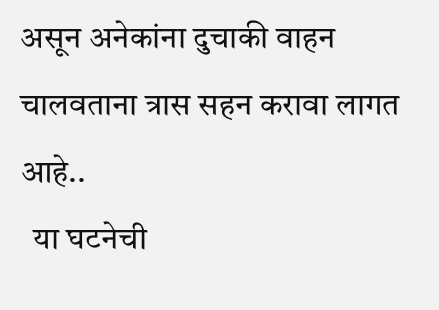असून अनेकांना दुचाकी वाहन चालवताना त्रास सहन करावा लागत आहे..
  या घटनेची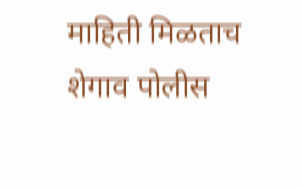माहिती मिळताच शेगाव पोलीस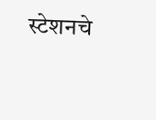स्टेशनचे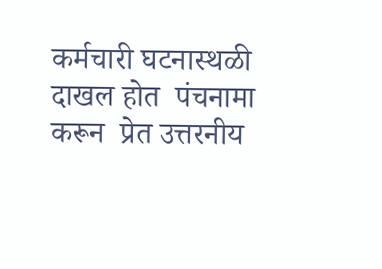कर्मचारी घटनास्थळी दाखल होत  पंचनामा करून  प्रेत उत्तरनीय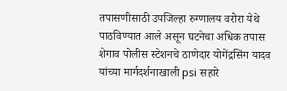तपासणीसाठी उपजिल्हा रुग्णालय वरोरा येथे पाठविण्यात आले असून घटनेचा अधिक तपास शेगाव पोलीस स्टेशनचे ठाणेदार योगेंद्रसिंग यादव यांच्या मार्गदर्शनाखाली psi सहारे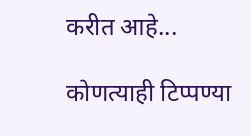करीत आहे...

कोणत्याही टिप्पण्‍या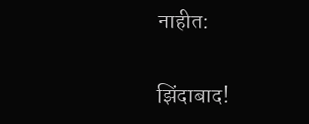नाहीत:

झिंदाबाद!